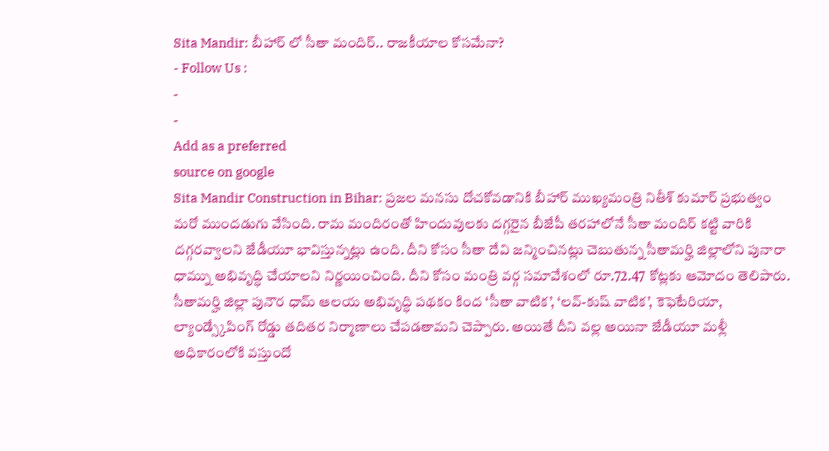Sita Mandir: బీహార్ లో సీతా మందిర్.. రాజకీయాల కోసమేనా?
- Follow Us :
-
-
Add as a preferred
source on google
Sita Mandir Construction in Bihar: ప్రజల మనసు దోచకోవడానికి బీహార్ ముఖ్యమంత్రి నితీశ్ కుమార్ ప్రభుత్వం మరో ముందడుగు వేసింది. రామ మందిరంతో హిందువులకు దగ్గరైన బీజేపీ తరహాలోనే సీతా మందిర్ కట్టి వారికి దగ్గరవ్వాలని జేడీయూ భావిస్తున్నట్లు ఉంది. దీని కోసం సీతా దేవి జన్మించినట్లు చెబుతున్న సీతామర్హి జిల్లాలోని పునారా ధామ్ను అభివృద్ధి చేయాలని నిర్ణయించింది. దీని కోసం మంత్రి వర్గ సమావేశంలో రూ.72.47 కోట్లకు ఆమోదం తెలిపారు.
సీతామర్హి జిల్లా పునౌర ధామ్ ఆలయ అభివృద్ధి పథకం కింద ‘సీతా వాటిక’, ‘లవ్-కుష్ వాటిక’, కెఫెటేరియా, ల్యాండ్స్కేపింగ్ రోడ్డు తదితర నిర్మాణాలు చేపడతామని చెప్పారు. అయితే దీని వల్ల అయినా జేడీయూ మళ్లీ అధికారంలోకి వస్తుందో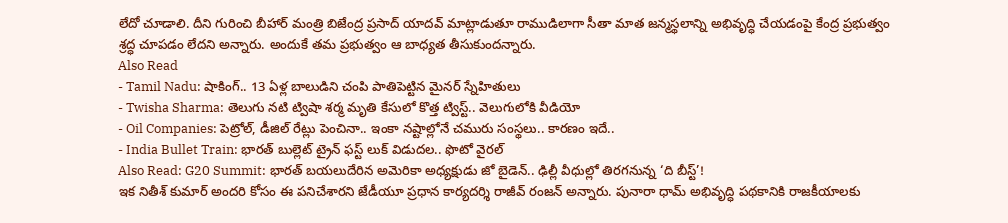లేదో చూడాలి. దీని గురించి బీహార్ మంత్రి బిజేంద్ర ప్రసాద్ యాదవ్ మాట్లాడుతూ రాముడిలాగా సీతా మాత జన్మస్థలాన్ని అభివృద్ధి చేయడంపై కేంద్ర ప్రభుత్వం శ్రద్ధ చూపడం లేదని అన్నారు. అందుకే తమ ప్రభుత్వం ఆ బాధ్యత తీసుకుందన్నారు.
Also Read
- Tamil Nadu: షాకింగ్.. 13 ఏళ్ల బాలుడిని చంపి పాతిపెట్టిన మైనర్ స్నేహితులు
- Twisha Sharma: తెలుగు నటి ట్విషా శర్మ మృతి కేసులో కొత్త ట్విస్ట్.. వెలుగులోకి వీడియో
- Oil Companies: పెట్రోల్, డీజిల్ రేట్లు పెంచినా.. ఇంకా నష్టాల్లోనే చమురు సంస్థలు.. కారణం ఇదే..
- India Bullet Train: భారత్ బుల్లెట్ ట్రైన్ ఫస్ట్ లుక్ విడుదల.. ఫొటో వైరల్
Also Read: G20 Summit: భారత్ బయలుదేరిన అమెరికా అధ్యక్షుడు జో బైడెన్.. ఢిల్లీ వీధుల్లో తిరగనున్న ‘ది బీస్ట్’!
ఇక నితీశ్ కుమార్ అందరి కోసం ఈ పనిచేశారని జేడీయూ ప్రధాన కార్యదర్శి రాజీవ్ రంజన్ అన్నారు. పునారా ధామ్ అభివృద్ధి పథకానికి రాజకీయాలకు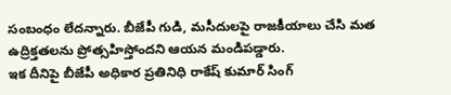సంబంధం లేదన్నారు. బీజేపీ గుడి, మసీదులపై రాజకీయాలు చేసి మత ఉద్రిక్తతలను ప్రోత్సహిస్తోందని ఆయన మండిపడ్డారు.
ఇక దీనిపై బీజేపీ అధికార ప్రతినిధి రాకేష్ కుమార్ సింగ్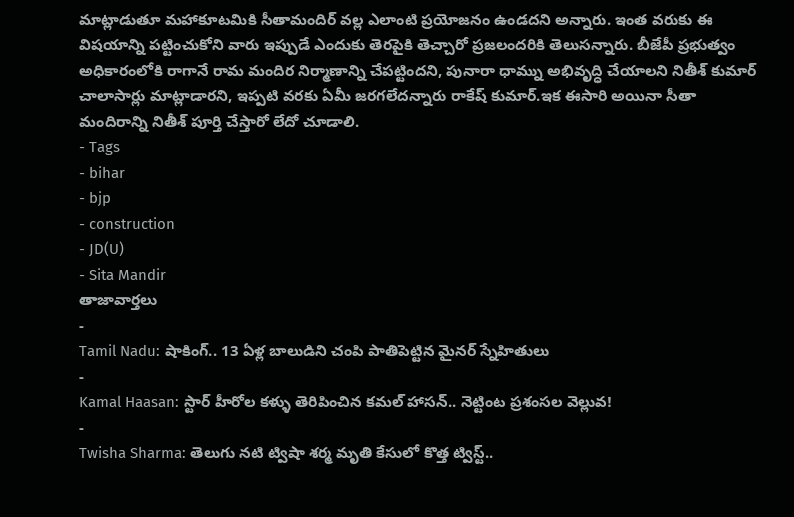మాట్లాడుతూ మహాకూటమికి సీతామందిర్ వల్ల ఎలాంటి ప్రయోజనం ఉండదని అన్నారు. ఇంత వరుకు ఈ విషయాన్ని పట్టించుకోని వారు ఇప్పుడే ఎందుకు తెరపైకి తెచ్చారో ప్రజలందరికి తెలుసన్నారు. బీజేపీ ప్రభుత్వం అధికారంలోకి రాగానే రామ మందిర నిర్మాణాన్ని చేపట్టిందని, పునారా ధామ్ను అభివృద్ధి చేయాలని నితీశ్ కుమార్ చాలాసార్లు మాట్లాడారని, ఇప్పటి వరకు ఏమీ జరగలేదన్నారు రాకేష్ కుమార్.ఇక ఈసారి అయినా సీతా మందిరాన్ని నితీశ్ పూర్తి చేస్తారో లేదో చూడాలి.
- Tags
- bihar
- bjp
- construction
- JD(U)
- Sita Mandir
తాజావార్తలు
-
Tamil Nadu: షాకింగ్.. 13 ఏళ్ల బాలుడిని చంపి పాతిపెట్టిన మైనర్ స్నేహితులు
-
Kamal Haasan: స్టార్ హీరోల కళ్ళు తెరిపించిన కమల్ హాసన్.. నెట్టింట ప్రశంసల వెల్లువ!
-
Twisha Sharma: తెలుగు నటి ట్విషా శర్మ మృతి కేసులో కొత్త ట్విస్ట్..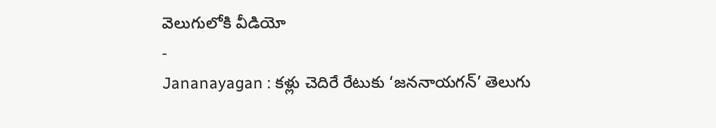వెలుగులోకి వీడియో
-
Jananayagan : కళ్లు చెదిరే రేటుకు ‘జననాయగన్’ తెలుగు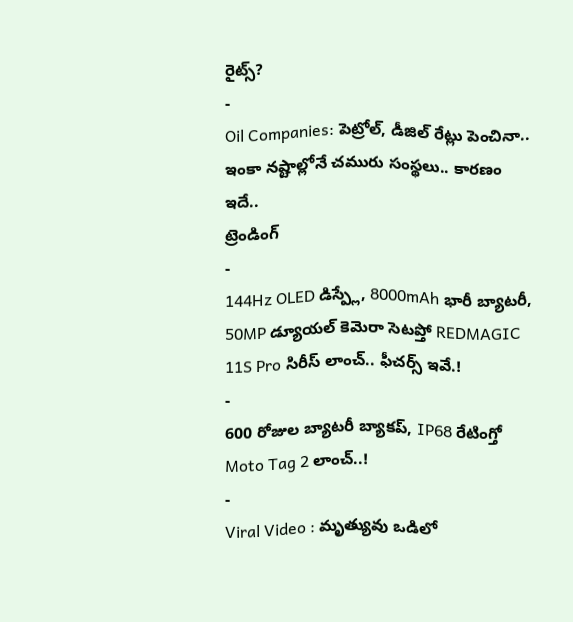రైట్స్?
-
Oil Companies: పెట్రోల్, డీజిల్ రేట్లు పెంచినా.. ఇంకా నష్టాల్లోనే చమురు సంస్థలు.. కారణం ఇదే..
ట్రెండింగ్
-
144Hz OLED డిస్ప్లే, 8000mAh భారీ బ్యాటరీ, 50MP డ్యూయల్ కెమెరా సెటప్తో REDMAGIC 11S Pro సిరీస్ లాంచ్.. ఫీచర్స్ ఇవే.!
-
600 రోజుల బ్యాటరీ బ్యాకప్, IP68 రేటింగ్తో Moto Tag 2 లాంచ్..!
-
Viral Video : మృత్యువు ఒడిలో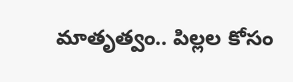మాతృత్వం.. పిల్లల కోసం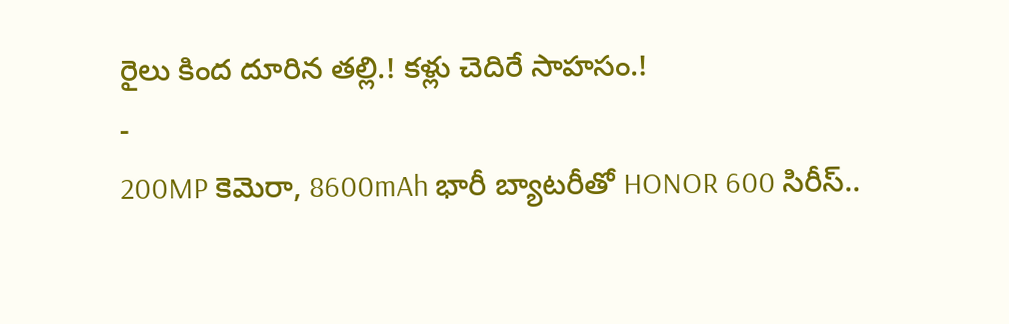రైలు కింద దూరిన తల్లి.! కళ్లు చెదిరే సాహసం.!
-
200MP కెమెరా, 8600mAh భారీ బ్యాటరీతో HONOR 600 సిరీస్..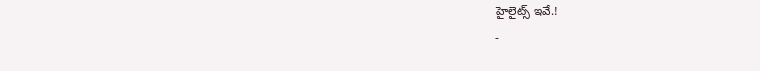హైలైట్స్ ఇవే.!
-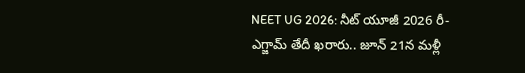NEET UG 2026: నీట్ యూజీ 2026 రీ-ఎగ్జామ్ తేదీ ఖరారు.. జూన్ 21న మళ్లీ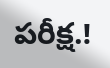పరీక్ష.!